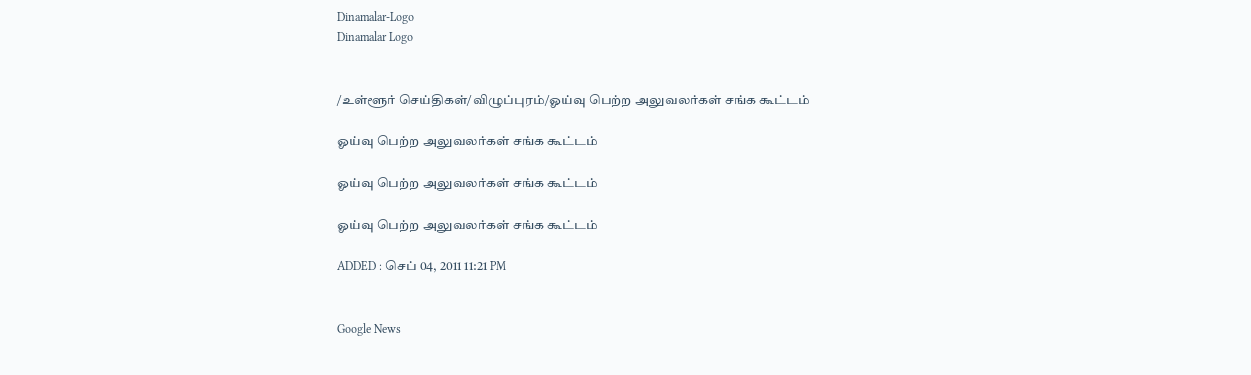Dinamalar-Logo
Dinamalar Logo


/உள்ளூர் செய்திகள்/விழுப்புரம்/ஓய்வு பெற்ற அலுவலர்கள் சங்க கூட்டம்

ஓய்வு பெற்ற அலுவலர்கள் சங்க கூட்டம்

ஓய்வு பெற்ற அலுவலர்கள் சங்க கூட்டம்

ஓய்வு பெற்ற அலுவலர்கள் சங்க கூட்டம்

ADDED : செப் 04, 2011 11:21 PM


Google News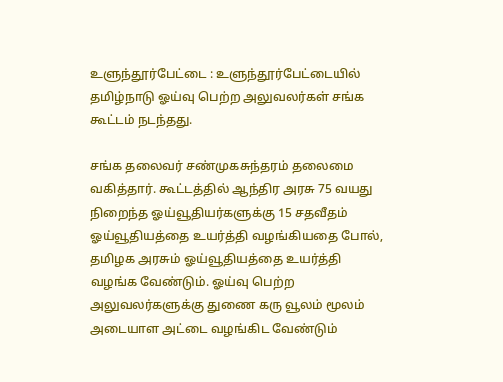உளுந்தூர்பேட்டை : உளுந்தூர்பேட்டையில் தமிழ்நாடு ஓய்வு பெற்ற அலுவலர்கள் சங்க கூட்டம் நடந்தது.

சங்க தலைவர் சண்முகசுந்தரம் தலைமை வகித்தார். கூட்டத்தில் ஆந்திர அரசு 75 வயது நிறைந்த ஓய்வூதியர்களுக்கு 15 சதவீதம் ஓய்வூதியத்தை உயர்த்தி வழங்கியதை போல், தமிழக அரசும் ஓய்வூதியத்தை உயர்த்தி வழங்க வேண்டும். ஓய்வு பெற்ற அலுவலர்களுக்கு துணை கரு வூலம் மூலம் அடையாள அட்டை வழங்கிட வேண்டும்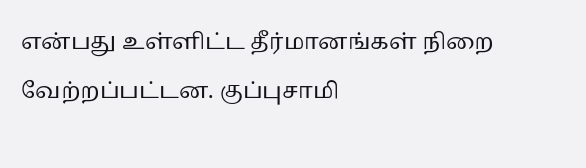என்பது உள்ளிட்ட தீர்மானங்கள் நிறை வேற்றப்பட்டன. குப்புசாமி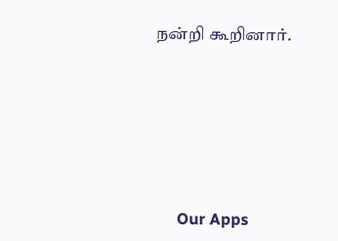நன்றி கூறினார்.







      Our Apps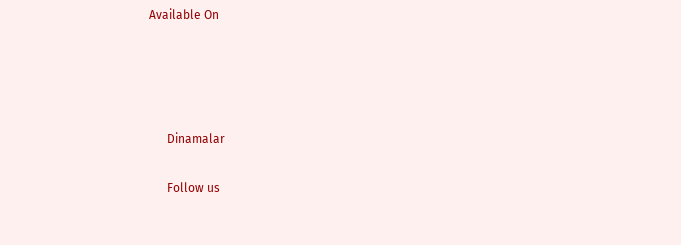Available On




      Dinamalar

      Follow us